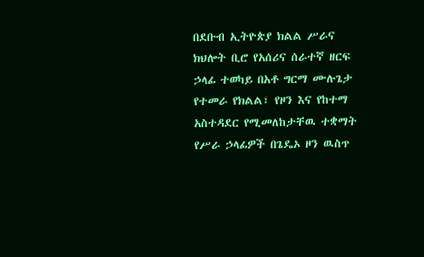በደቡብ ኢትዮጵያ ክልል ሥራና ክህሎት ቢሮ የአሰሪና ሰራተኛ ዘርፍ ኃላፊ ተወካይ በአቶ ግርማ ሙሉጌታ የተመራ የክልል፣ የዞን እና የከተማ አስተዳደር የሚመለከታቸዉ ተቋማት የሥራ ኃላፊዎች በጌዴኦ ዞን ዉስጥ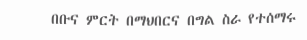በቡና ምርት በማህበርና በግል ስራ የተሰማሩ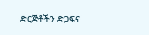ድርጅቶችን ድጋፍና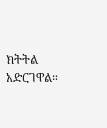ክትትል አድርገዋል።